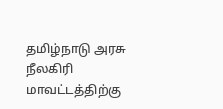தமிழ்நாடு அரசு நீலகிரி மாவட்டத்திற்கு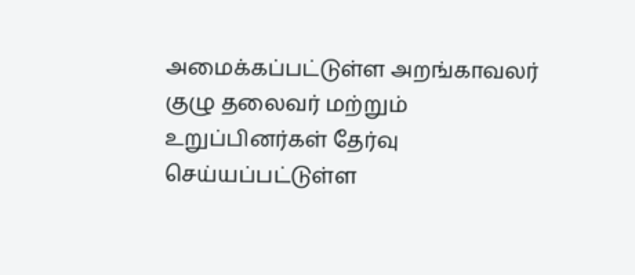அமைக்கப்பட்டுள்ள அறங்காவலர் குழு தலைவர் மற்றும் உறுப்பினர்கள் தேர்வு செய்யப்பட்டுள்ள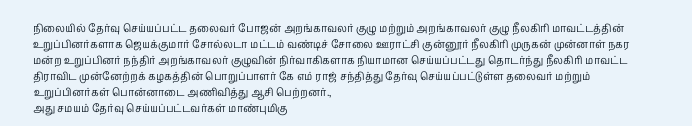நிலையில் தேர்வு செய்யப்பட்ட தலைவர் போஜன் அறங்காவலர் குழு மற்றும் அறங்காவலர் குழு நீலகிரி மாவட்டத்தின் உறுப்பினர்களாக ஜெயக்குமார் சோல்லடா மட்டம் வண்டிச் சோலை ஊராட்சி குன்னூர் நீலகிரி முருகன் முன்னாள் நகர மன்ற உறுப்பினர் நந்திர் அறங்காவலர் குழுவின் நிர்வாகிகளாக நியாமான செய்யப்பட்டது தொடர்ந்து நீலகிரி மாவட்ட திராவிட முன்னேற்றக் கழகத்தின் பொறுப்பாளர் கே எம் ராஜ் சந்தித்து தேர்வு செய்யப்பட்டுள்ள தலைவர் மற்றும் உறுப்பினர்கள் பொன்னாடை அணிவித்து ஆசி பெற்றனர்.,
அது சமயம் தேர்வு செய்யப்பட்டவர்கள் மாண்புமிகு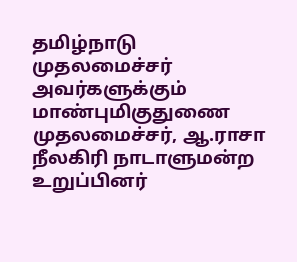தமிழ்நாடு முதலமைச்சர் அவர்களுக்கும் மாண்புமிகுதுணை முதலமைச்சர், ஆ.ராசா நீலகிரி நாடாளுமன்ற உறுப்பினர்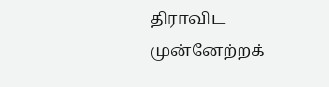திராவிட முன்னேற்றக்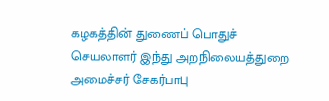கழகத்தின் துணைப் பொதுச் செயலாளர் இந்து அறநிலையத்துறை அமைச்சர் சேகர்பாபு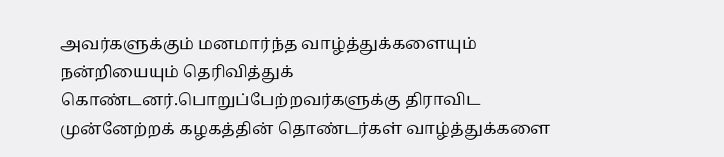அவர்களுக்கும் மனமார்ந்த வாழ்த்துக்களையும் நன்றியையும் தெரிவித்துக் கொண்டனர்.பொறுப்பேற்றவர்களுக்கு திராவிட முன்னேற்றக் கழகத்தின் தொண்டர்கள் வாழ்த்துக்களை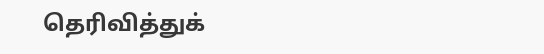தெரிவித்துக்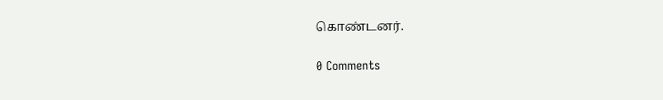கொண்டனர்.

0 Comments